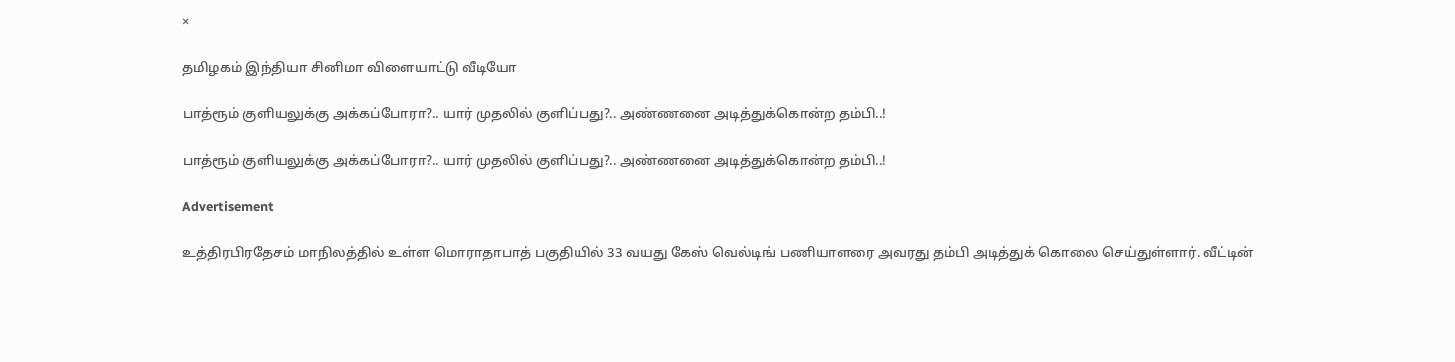×

தமிழகம் இந்தியா சினிமா விளையாட்டு வீடியோ

பாத்ரூம் குளியலுக்கு அக்கப்போரா?.. யார் முதலில் குளிப்பது?.. அண்ணனை அடித்துக்கொன்ற தம்பி..!

பாத்ரூம் குளியலுக்கு அக்கப்போரா?.. யார் முதலில் குளிப்பது?.. அண்ணனை அடித்துக்கொன்ற தம்பி..!

Advertisement

உத்திரபிரதேசம் மாநிலத்தில் உள்ள மொராதாபாத் பகுதியில் 33 வயது கேஸ் வெல்டிங் பணியாளரை அவரது தம்பி அடித்துக் கொலை செய்துள்ளார். வீட்டின்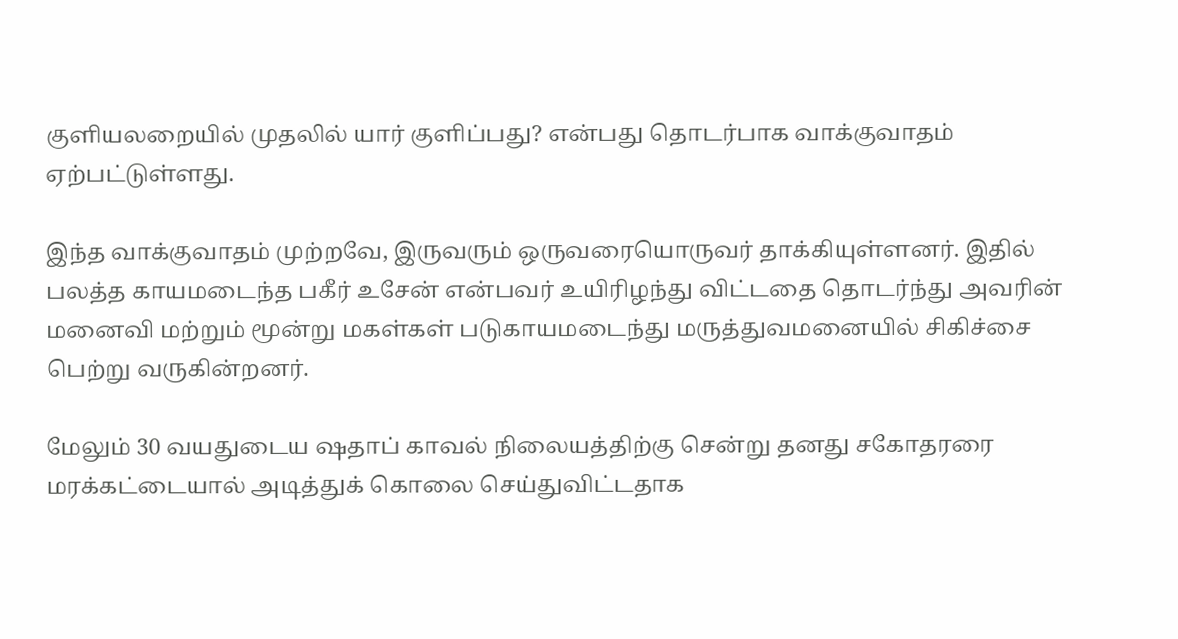குளியலறையில் முதலில் யார் குளிப்பது? என்பது தொடர்பாக வாக்குவாதம் ஏற்பட்டுள்ளது.

இந்த வாக்குவாதம் முற்றவே, இருவரும் ஒருவரையொருவர் தாக்கியுள்ளனர். இதில் பலத்த காயமடைந்த பகீர் உசேன் என்பவர் உயிரிழந்து விட்டதை தொடர்ந்து அவரின் மனைவி மற்றும் மூன்று மகள்கள் படுகாயமடைந்து மருத்துவமனையில் சிகிச்சை பெற்று வருகின்றனர்.

மேலும் 30 வயதுடைய ஷதாப் காவல் நிலையத்திற்கு சென்று தனது சகோதரரை மரக்கட்டையால் அடித்துக் கொலை செய்துவிட்டதாக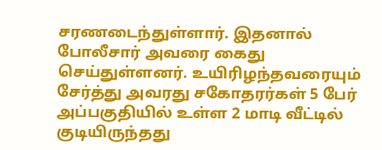சரணடைந்துள்ளார். இதனால் போலீசார் அவரை கைது செய்துள்ளனர். உயிரிழந்தவரையும் சேர்த்து அவரது சகோதரர்கள் 5 பேர் அப்பகுதியில் உள்ள 2 மாடி வீட்டில் குடியிருந்தது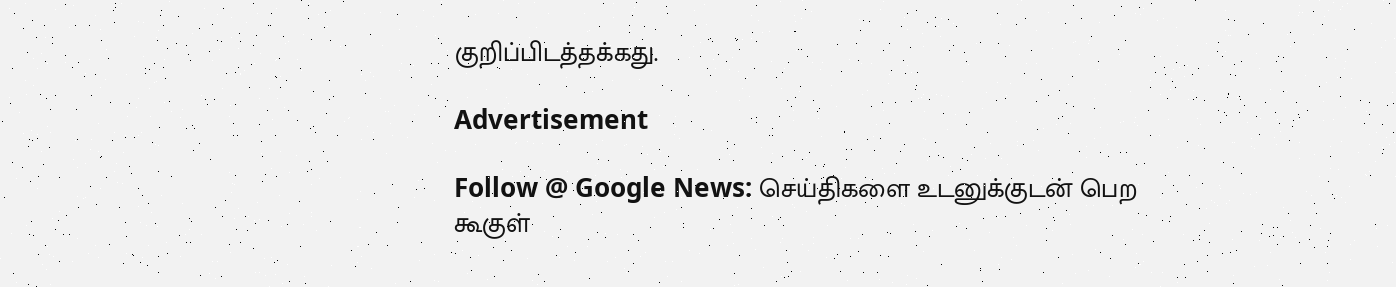குறிப்பிடத்தக்கது.

Advertisement

Follow @ Google News: செய்திகளை உடனுக்குடன் பெற கூகுள்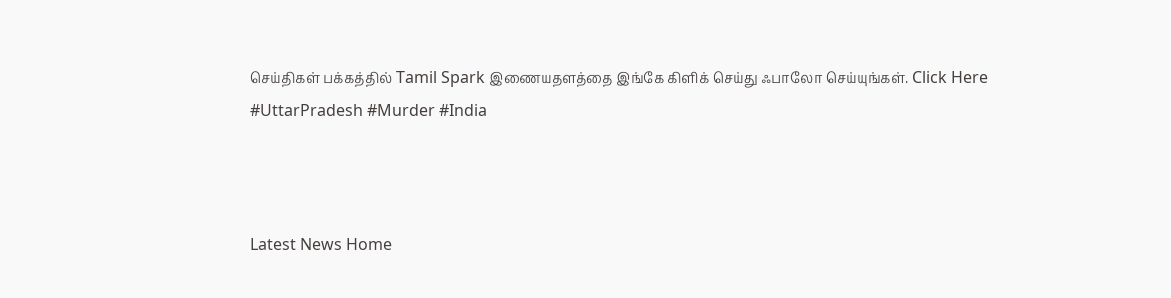செய்திகள் பக்கத்தில் Tamil Spark இணையதளத்தை இங்கே கிளிக் செய்து ஃபாலோ செய்யுங்கள். Click Here
#UttarPradesh #Murder #India



Latest News Home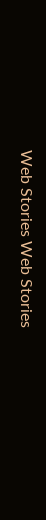Web Stories Web Stories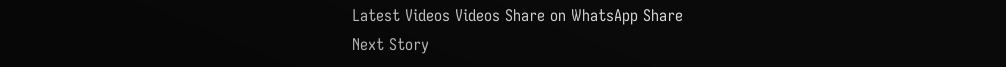Latest Videos Videos Share on WhatsApp Share
Next Story